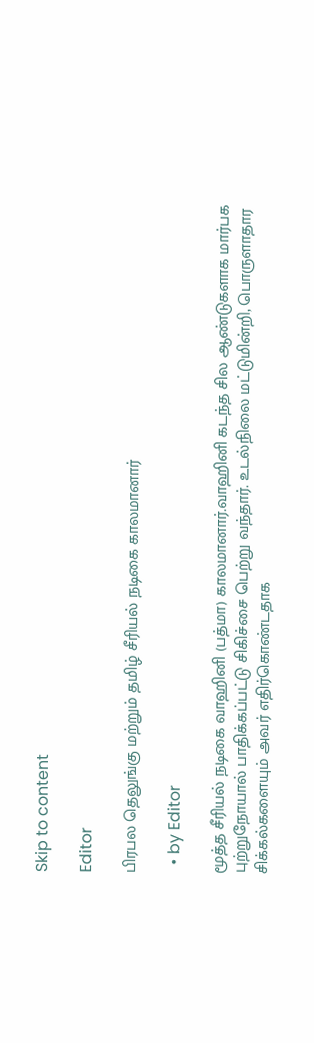Skip to content

Editor

பிரபல தெலுங்கு மற்றும் தமிழ் சீரியல் நடிகை காலமானார்

  • by Editor

மூத்த சீரியல் நடிகை வாஹினி (பத்மா) காலமானார்.வாஹினி கடந்த சில ஆண்டுகளாக மார்பக புற்றுநோயால் பாதிக்கப்பட்டு சிகிச்சை பெற்று வந்தார். உடல்நிலை மட்டுமின்றி, பொருளாதார சிக்கல்களையும் அவர் எதிர்கொண்டதாக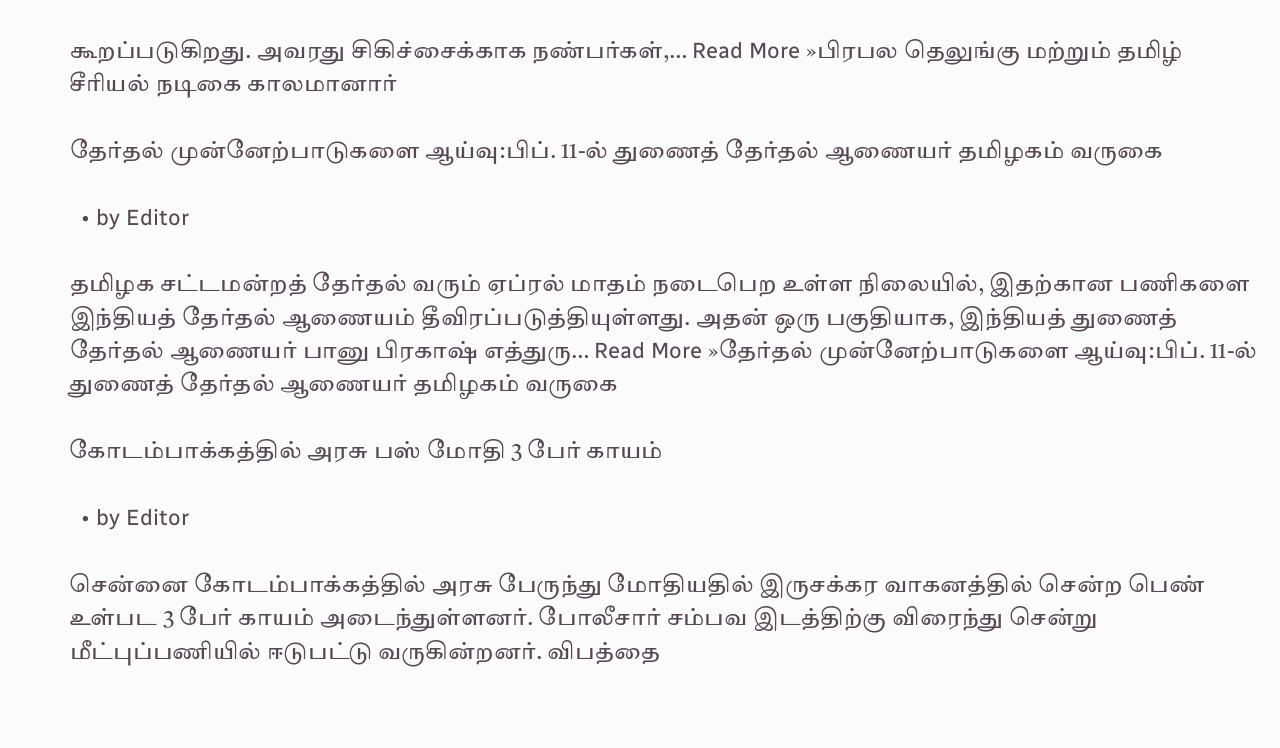கூறப்படுகிறது. அவரது சிகிச்சைக்காக நண்பர்கள்,… Read More »பிரபல தெலுங்கு மற்றும் தமிழ் சீரியல் நடிகை காலமானார்

தேர்தல் முன்னேற்பாடுகளை ஆய்வு:பிப். 11-ல் துணைத் தேர்தல் ஆணையர் தமிழகம் வருகை

  • by Editor

தமிழக சட்டமன்றத் தேர்தல் வரும் ஏப்ரல் மாதம் நடைபெற உள்ள நிலையில், இதற்கான பணிகளை இந்தியத் தேர்தல் ஆணையம் தீவிரப்படுத்தியுள்ளது. அதன் ஒரு பகுதியாக, இந்தியத் துணைத் தேர்தல் ஆணையர் பானு பிரகாஷ் எத்துரு… Read More »தேர்தல் முன்னேற்பாடுகளை ஆய்வு:பிப். 11-ல் துணைத் தேர்தல் ஆணையர் தமிழகம் வருகை

கோடம்பாக்கத்தில் அரசு பஸ் மோதி 3 பேர் காயம்

  • by Editor

சென்னை கோடம்பாக்கத்தில் அரசு பேருந்து மோதியதில் இருசக்கர வாகனத்தில் சென்ற பெண் உள்பட 3 பேர் காயம் அடைந்துள்ளனர். போலீசார் சம்பவ இடத்திற்கு விரைந்து சென்று மீட்புப்பணியில் ஈடுபட்டு வருகின்றனர். விபத்தை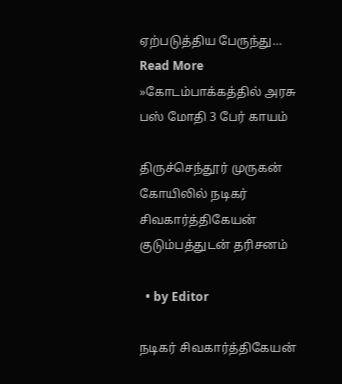ஏற்படுத்திய பேருந்து… Read More »கோடம்பாக்கத்தில் அரசு பஸ் மோதி 3 பேர் காயம்

திருச்செந்தூர் முருகன் கோயிலில் நடிகர் சிவகார்த்திகேயன் குடும்பத்துடன் தரிசனம்

  • by Editor

நடிகர் சிவகார்த்திகேயன்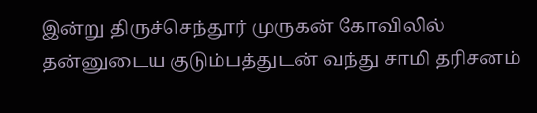இன்று திருச்செந்தூர் முருகன் கோவிலில் தன்னுடைய குடும்பத்துடன் வந்து சாமி தரிசனம்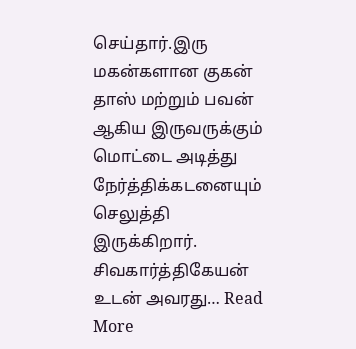செய்தார்.இரு மகன்களான குகன் தாஸ் மற்றும் பவன் ஆகிய இருவருக்கும் மொட்டை அடித்து நேர்த்திக்கடனையும் செலுத்தி இருக்கிறார். சிவகார்த்திகேயன் உடன் அவரது… Read More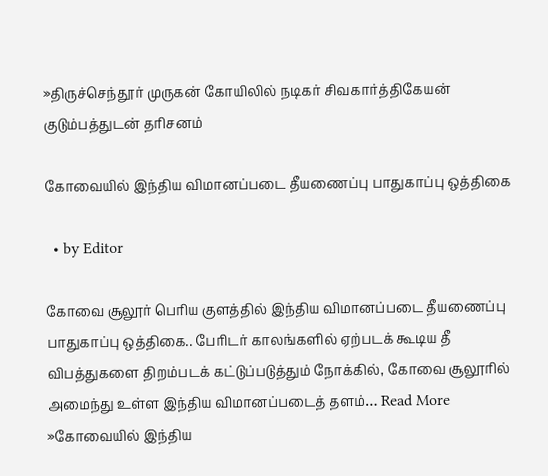»திருச்செந்தூர் முருகன் கோயிலில் நடிகர் சிவகார்த்திகேயன் குடும்பத்துடன் தரிசனம்

கோவையில் இந்திய விமானப்படை தீயணைப்பு பாதுகாப்பு ஒத்திகை

  • by Editor

கோவை சூலூர் பெரிய குளத்தில் இந்திய விமானப்படை தீயணைப்பு பாதுகாப்பு ஒத்திகை.. பேரிடர் காலங்களில் ஏற்படக் கூடிய தீ விபத்துகளை திறம்படக் கட்டுப்படுத்தும் நோக்கில், கோவை சூலூரில் அமைந்து உள்ள இந்திய விமானப்படைத் தளம்… Read More »கோவையில் இந்திய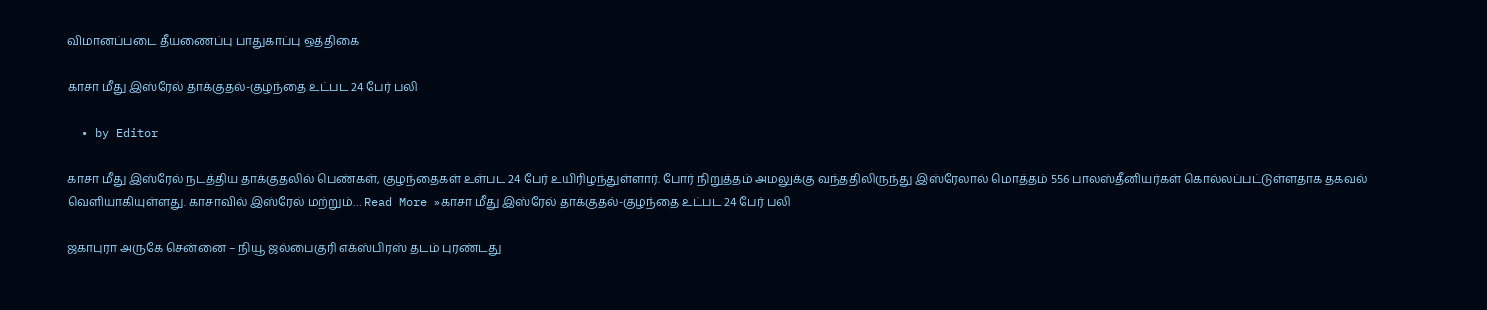விமானப்படை தீயணைப்பு பாதுகாப்பு ஒத்திகை

காசா மீது இஸ்ரேல் தாக்குதல்-குழந்தை உட்பட 24 பேர் பலி

  • by Editor

காசா மீது இஸ்ரேல் நடத்திய தாக்குதலில் பெண்கள், குழந்தைகள் உள்பட 24 பேர் உயிரிழந்துள்ளார். போர் நிறுத்தம் அமலுக்கு வந்ததிலிருந்து இஸ்ரேலால் மொத்தம் 556 பாலஸ்தீனியர்கள் கொல்லப்பட்டுள்ளதாக தகவல் வெளியாகியுள்ளது. காசாவில் இஸ்ரேல் மற்றும்… Read More »காசா மீது இஸ்ரேல் தாக்குதல்-குழந்தை உட்பட 24 பேர் பலி

ஜகாபுரா அருகே சென்னை – நியூ ஜல்பைகுரி எக்ஸ்பிரஸ் தடம் புரண்டது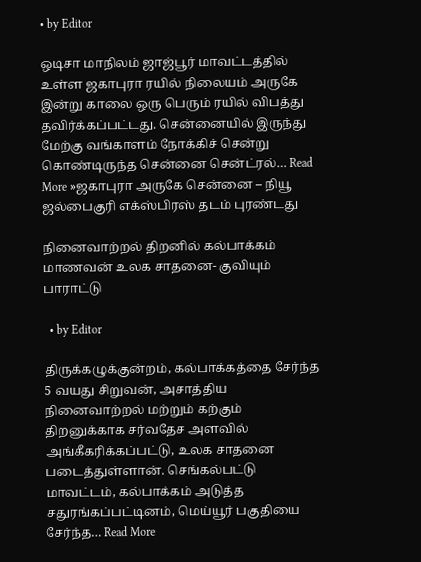• by Editor

ஒடிசா மாநிலம் ஜாஜ்பூர் மாவட்டத்தில் உள்ள ஜகாபுரா ரயில் நிலையம் அருகே இன்று காலை ஒரு பெரும் ரயில் விபத்து தவிர்க்கப்பட்டது. சென்னையில் இருந்து மேற்கு வங்காளம் நோக்கிச் சென்று கொண்டிருந்த சென்னை சென்ட்ரல்… Read More »ஜகாபுரா அருகே சென்னை – நியூ ஜல்பைகுரி எக்ஸ்பிரஸ் தடம் புரண்டது

நினைவாற்றல் திறனில் கல்பாக்கம் மாணவன் உலக சாதனை- குவியும் பாராட்டு

  • by Editor

திருக்கழுக்குன்றம், கல்பாக்கத்தை சேர்ந்த 5 வயது சிறுவன், அசாத்திய நினைவாற்றல் மற்றும் கற்கும் திறனுக்காக சர்வதேச அளவில் அங்கீகரிக்கப்பட்டு, உலக சாதனை படைத்துள்ளான். செங்கல்பட்டு மாவட்டம், கல்பாக்கம் அடுத்த சதுரங்கப்பட்டினம், மெய்யூர் பகுதியை சேர்ந்த… Read More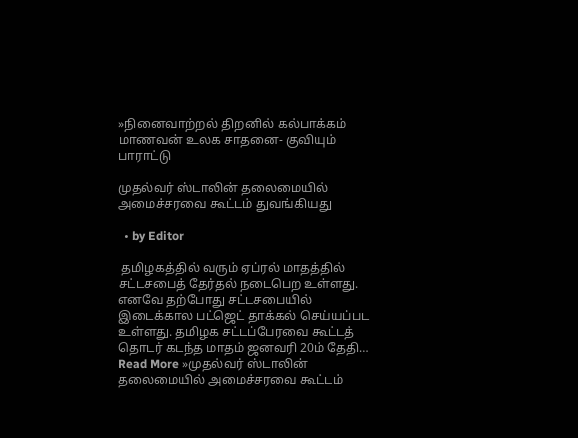»நினைவாற்றல் திறனில் கல்பாக்கம் மாணவன் உலக சாதனை- குவியும் பாராட்டு

முதல்வர் ஸ்டாலின் தலைமையில் அமைச்சரவை கூட்டம் துவங்கியது

  • by Editor

 தமிழகத்தில் வரும் ஏப்ரல் மாதத்தில் சட்டசபைத் தேர்தல் நடைபெற உள்ளது. எனவே தற்போது சட்டசபையில் இடைக்கால பட்ஜெட் தாக்கல் செய்யப்பட உள்ளது. தமிழக சட்டப்பேரவை கூட்டத் தொடர் கடந்த மாதம் ஜனவரி 20ம் தேதி… Read More »முதல்வர் ஸ்டாலின் தலைமையில் அமைச்சரவை கூட்டம்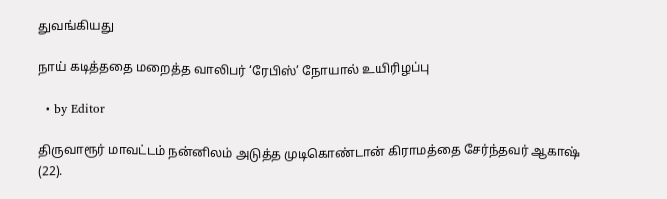துவங்கியது

நாய் கடித்ததை மறைத்த வாலிபர் ‘ரேபிஸ்’ நோயால் உயிரிழப்பு

  • by Editor

திருவாரூர் மாவட்டம் நன்னிலம் அடுத்த முடிகொண்டான் கிராமத்தை சேர்ந்தவர் ஆகாஷ் (22).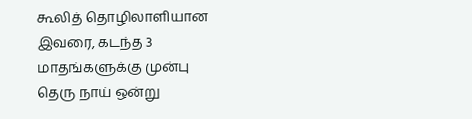கூலித் தொழிலாளியான இவரை, கடந்த 3 மாதங்களுக்கு முன்பு தெரு நாய் ஒன்று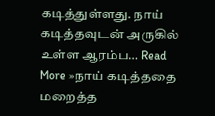கடித்துள்ளது. நாய் கடித்தவுடன் அருகில் உள்ள ஆரம்ப… Read More »நாய் கடித்ததை மறைத்த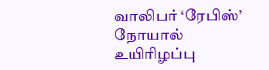வாலிபர் ‘ரேபிஸ்’ நோயால் உயிரிழப்பு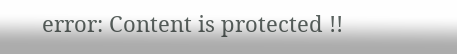error: Content is protected !!